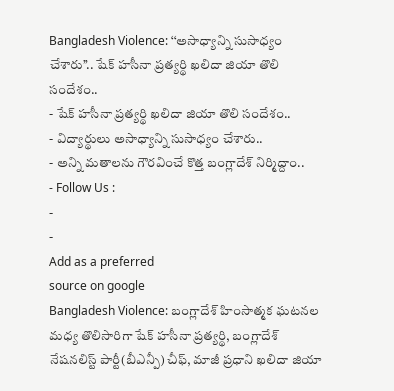Bangladesh Violence: ‘‘అసాధ్యాన్ని సుసాధ్యం చేశారు’’.. షేక్ హసీనా ప్రత్యర్థి ఖలిదా జియా తొలి సందేశం..
- షేక్ హసీనా ప్రత్యర్థి ఖలిదా జియా తొలి సందేశం..
- విద్యార్థులు అసాధ్యాన్ని సుసాధ్యం చేశారు..
- అన్ని మతాలను గౌరవించే కొత్త బంగ్లాదేశ్ నిర్మిద్దాం..
- Follow Us :
-
-
Add as a preferred
source on google
Bangladesh Violence: బంగ్లాదేశ్ హింసాత్మక ఘటనల మధ్య తొలిసారిగా షేక్ హసీనా ప్రత్యర్థి, బంగ్లాదేశ్ నేషనలిస్ట్ పార్టీ(బీఎన్పీ) చీఫ్, మాజీ ప్రధాని ఖలిదా జియా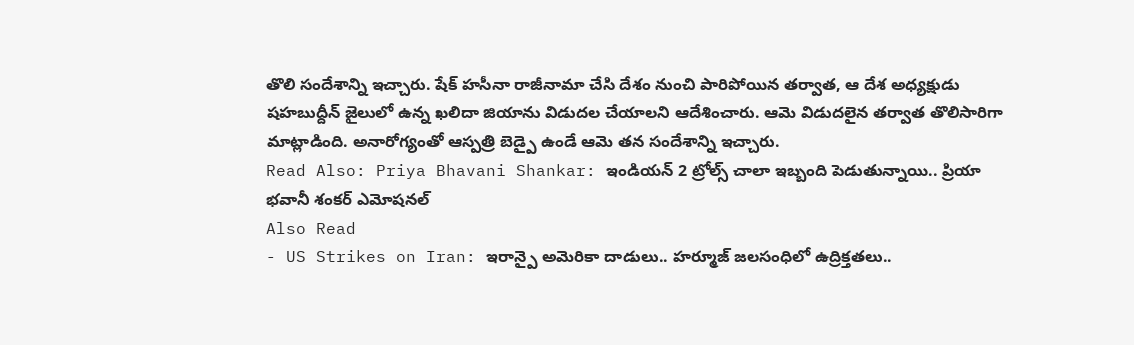తొలి సందేశాన్ని ఇచ్చారు. షేక్ హసీనా రాజీనామా చేసి దేశం నుంచి పారిపోయిన తర్వాత, ఆ దేశ అధ్యక్షుడు షహబుద్దీన్ జైలులో ఉన్న ఖలిదా జియాను విడుదల చేయాలని ఆదేశించారు. ఆమె విడుదలైన తర్వాత తొలిసారిగా మాట్లాడింది. అనారోగ్యంతో ఆస్పత్రి బెడ్పై ఉండే ఆమె తన సందేశాన్ని ఇచ్చారు.
Read Also: Priya Bhavani Shankar: ఇండియన్ 2 ట్రోల్స్ చాలా ఇబ్బంది పెడుతున్నాయి.. ప్రియా భవానీ శంకర్ ఎమోషనల్
Also Read
- US Strikes on Iran: ఇరాన్పై అమెరికా దాడులు.. హర్మూజ్ జలసంధిలో ఉద్రిక్తతలు..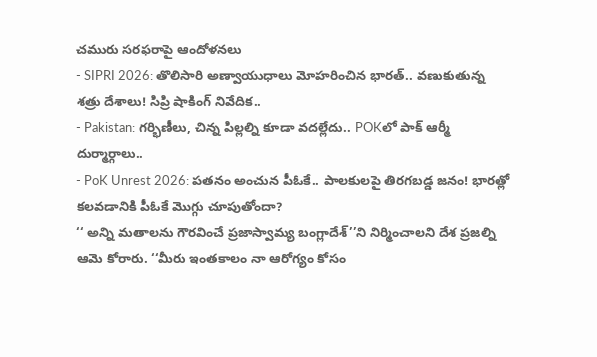చమురు సరఫరాపై ఆందోళనలు
- SIPRI 2026: తొలిసారి అణ్వాయుధాలు మోహరించిన భారత్.. వణుకుతున్న శత్రు దేశాలు! సిప్రి షాకింగ్ నివేదిక..
- Pakistan: గర్భిణీలు, చిన్న పిల్లల్ని కూడా వదల్లేదు.. POKలో పాక్ ఆర్మీ దుర్మార్గాలు..
- PoK Unrest 2026: పతనం అంచున పీఓకే.. పాలకులపై తిరగబడ్డ జనం! భారత్లో కలవడానికి పీఓకే మొగ్గు చూపుతోందా?
‘‘ అన్ని మతాలను గౌరవించే ప్రజాస్వామ్య బంగ్లాదేశ్’’ని నిర్మించాలని దేశ ప్రజల్ని ఆమె కోరారు. ‘‘మీరు ఇంతకాలం నా ఆరోగ్యం కోసం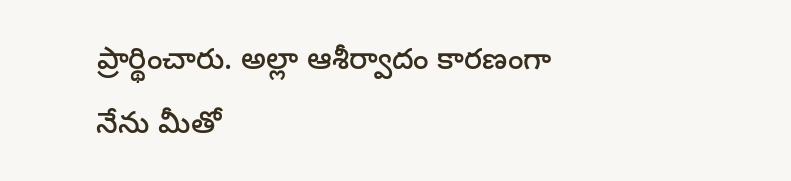ప్రార్థించారు. అల్లా ఆశీర్వాదం కారణంగా నేను మీతో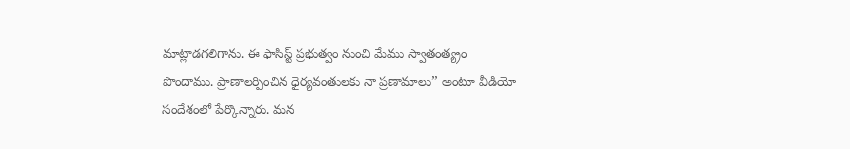మాట్లాడగలిగాను. ఈ ఫాసిస్ట్ ప్రభుత్వం నుంచి మేము స్వాతంత్య్రం పొందాము. ప్రాణాలర్పించిన ధైర్యవంతులకు నా ప్రణామాలు’’ అంటూ వీడియో సందేశంలో పేర్కొన్నారు. మన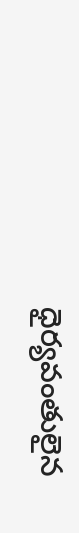ధైర్యవంతులైన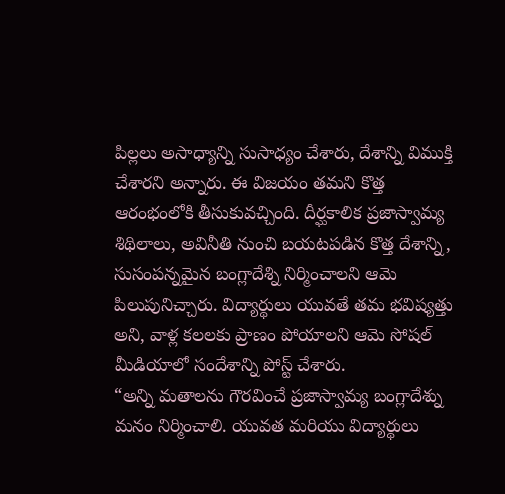పిల్లలు అసాధ్యాన్ని సుసాధ్యం చేశారు, దేశాన్ని విముక్తి చేశారని అన్నారు. ఈ విజయం తమని కొత్త ఆరంభంలోకి తీసుకువచ్చింది. దీర్ఘకాలిక ప్రజాస్వామ్య శిథిలాలు, అవినీతి నుంచి బయటపడిన కొత్త దేశాన్ని, సుసంపన్నమైన బంగ్లాదేశ్ని నిర్మించాలని ఆమె పిలుపునిచ్చారు. విద్యార్థులు యువతే తమ భవిష్యత్తు అని, వాళ్ల కలలకు ప్రాణం పోయాలని ఆమె సోషల్ మీడియాలో సందేశాన్ని పోస్ట్ చేశారు.
“అన్ని మతాలను గౌరవించే ప్రజాస్వామ్య బంగ్లాదేశ్ను మనం నిర్మించాలి. యువత మరియు విద్యార్థులు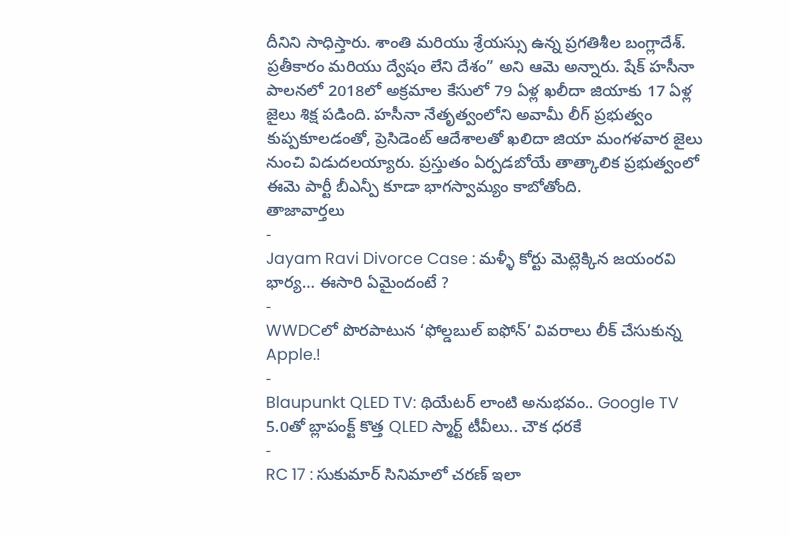దీనిని సాధిస్తారు. శాంతి మరియు శ్రేయస్సు ఉన్న ప్రగతిశీల బంగ్లాదేశ్. ప్రతీకారం మరియు ద్వేషం లేని దేశం” అని ఆమె అన్నారు. షేక్ హసీనా పాలనలో 2018లో అక్రమాల కేసులో 79 ఏళ్ల ఖలీదా జియాకు 17 ఏళ్ల జైలు శిక్ష పడింది. హసీనా నేతృత్వంలోని అవామీ లీగ్ ప్రభుత్వం కుప్పకూలడంతో, ప్రెసిడెంట్ ఆదేశాలతో ఖలిదా జియా మంగళవార జైలు నుంచి విడుదలయ్యారు. ప్రస్తుతం ఏర్పడబోయే తాత్కాలిక ప్రభుత్వంలో ఈమె పార్టీ బీఎన్పీ కూడా భాగస్వామ్యం కాబోతోంది.
తాజావార్తలు
-
Jayam Ravi Divorce Case : మళ్ళీ కోర్టు మెట్లెక్కిన జయంరవి భార్య… ఈసారి ఏమైందంటే ?
-
WWDCలో పొరపాటున ‘ఫోల్డబుల్ ఐఫోన్’ వివరాలు లీక్ చేసుకున్న Apple.!
-
Blaupunkt QLED TV: థియేటర్ లాంటి అనుభవం.. Google TV 5.0తో బ్లాపంక్ట్ కొత్త QLED స్మార్ట్ టీవీలు.. చౌక ధరకే
-
RC 17 : సుకుమార్ సినిమాలో చరణ్ ఇలా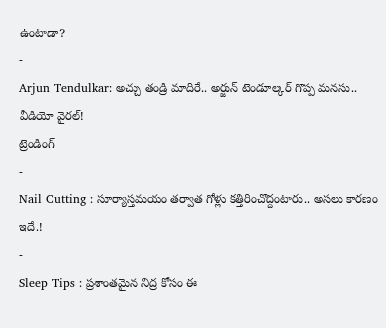ఉంటాడా?
-
Arjun Tendulkar: అచ్చు తండ్రి మాదిరే.. అర్జున్ టెండూల్కర్ గొప్ప మనసు.. వీడియో వైరల్!
ట్రెండింగ్
-
Nail Cutting : సూర్యాస్తమయం తర్వాత గోళ్లు కత్తిరించొద్దంటారు.. అసలు కారణం ఇదే.!
-
Sleep Tips : ప్రశాంతమైన నిద్ర కోసం ఈ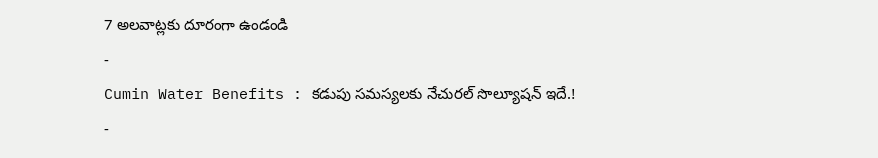7 అలవాట్లకు దూరంగా ఉండండి
-
Cumin Water Benefits : కడుపు సమస్యలకు నేచురల్ సొల్యూషన్ ఇదే.!
-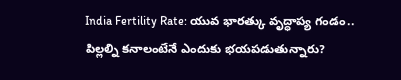India Fertility Rate: యువ భారత్కు వృద్ధాప్య గండం.. పిల్లల్ని కనాలంటేనే ఎందుకు భయపడుతున్నారు?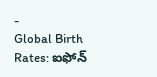-
Global Birth Rates: ఐఫోన్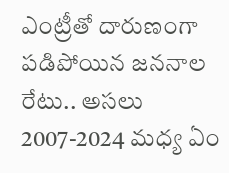ఎంట్రీతో దారుణంగా పడిపోయిన జననాల రేటు.. అసలు 2007-2024 మధ్య ఏం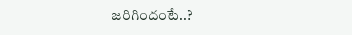జరిగిందంటే..?